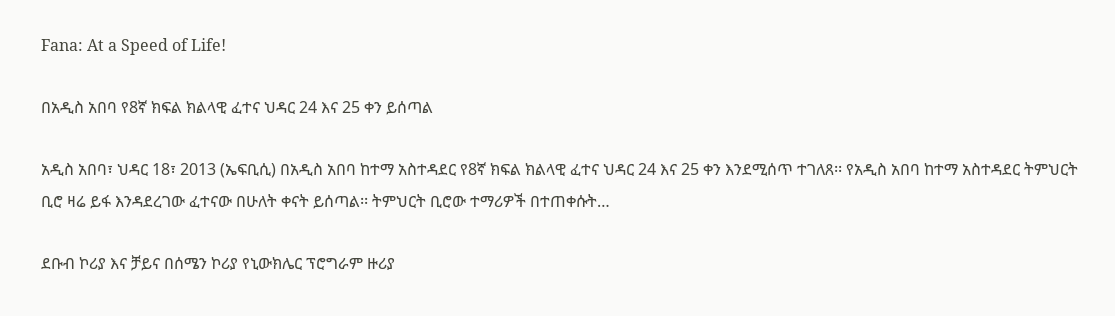Fana: At a Speed of Life!

በአዲስ አበባ የ8ኛ ክፍል ክልላዊ ፈተና ህዳር 24 እና 25 ቀን ይሰጣል

አዲስ አበባ፣ ህዳር 18፣ 2013 (ኤፍቢሲ) በአዲስ አበባ ከተማ አስተዳደር የ8ኛ ክፍል ክልላዊ ፈተና ህዳር 24 እና 25 ቀን እንደሚሰጥ ተገለጸ፡፡ የአዲስ አበባ ከተማ አስተዳደር ትምህርት ቢሮ ዛሬ ይፋ እንዳደረገው ፈተናው በሁለት ቀናት ይሰጣል፡፡ ትምህርት ቢሮው ተማሪዎች በተጠቀሱት…

ደቡብ ኮሪያ እና ቻይና በሰሜን ኮሪያ የኒውክሌር ፕሮግራም ዙሪያ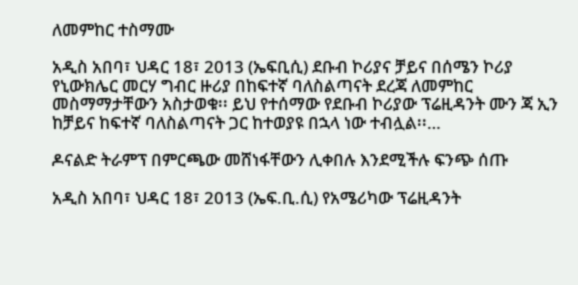ለመምከር ተስማሙ

አዲስ አበባ፣ ህዳር 18፣ 2013 (ኤፍቢሲ) ደቡብ ኮሪያና ቻይና በሰሜን ኮሪያ የኒውክሌር መርሃ ግብር ዙሪያ በከፍተኛ ባለስልጣናት ደረጃ ለመምከር መስማማታቸውን አስታወቁ፡፡ ይህ የተሰማው የደቡብ ኮሪያው ፕሬዚዳንት ሙን ጃ ኢን ከቻይና ከፍተኛ ባለስልጣናት ጋር ከተወያዩ በኋላ ነው ተብሏል፡፡…

ዶናልድ ትራምፕ በምርጫው መሸነፋቸውን ሊቀበሉ እንደሚችሉ ፍንጭ ሰጡ

አዲስ አበባ፣ ህዳር 18፣ 2013 (ኤፍ.ቢ.ሲ) የአሜሪካው ፕሬዚዳንት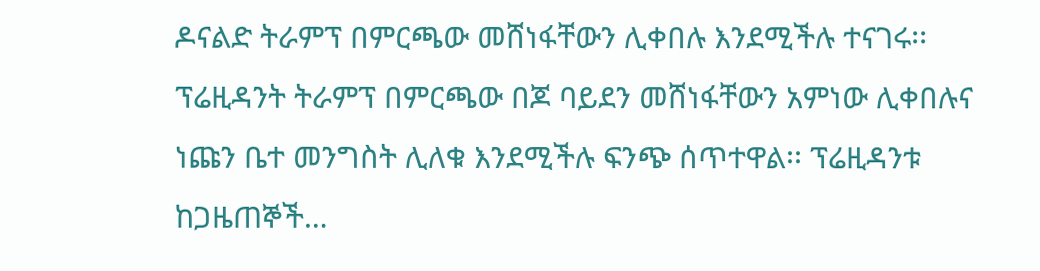ዶናልድ ትራምፕ በምርጫው መሸነፋቸውን ሊቀበሉ እንደሚችሉ ተናገሩ፡፡ ፕሬዚዳንት ትራምፕ በምርጫው በጆ ባይደን መሸነፋቸውን አምነው ሊቀበሉና ነጩን ቤተ መንግስት ሊለቁ እንደሚችሉ ፍንጭ ሰጥተዋል፡፡ ፕሬዚዳንቱ ከጋዜጠኞች…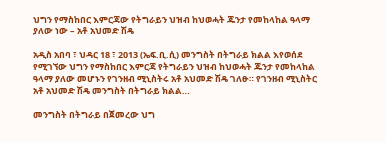ህግን የማስከበር እምርጃው የትግራይን ህዝብ ከህወሓት ጁንታ የመከላከል ዓላማ ያለው ነው – አቶ አህመድ ሽዴ

አዲስ አበባ ፣ ህዳር 18 ፣ 2013 (ኤፍ.ቢ.ሲ) መንግስት በትግራይ ክልል እየወሰደ የሚገኘው ህግን የማስከበር እምርጃ የትግራይን ህዝብ ከህወሓት ጁንታ የመከላከል ዓላማ ያለው መሆኑን የገንዘብ ሚኒስትሩ አቶ አህመድ ሽዴ ገለፁ። የገንዘብ ሚኒስትር አቶ አህመድ ሽዴ መንግስት በትግራይ ክልል…

መንግስት በትግራይ በጀመረው ህግ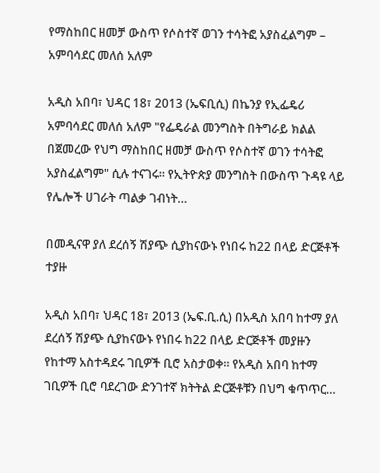የማስከበር ዘመቻ ውስጥ የሶስተኛ ወገን ተሳትፎ አያስፈልግም – አምባሳደር መለሰ አለም

አዲስ አበባ፣ ህዳር 18፣ 2013 (ኤፍቢሲ) በኬንያ የኢፌዴሪ አምባሳደር መለሰ አለም "የፌዴራል መንግስት በትግራይ ክልል በጀመረው የህግ ማስከበር ዘመቻ ውስጥ የሶስተኛ ወገን ተሳትፎ አያስፈልግም" ሲሉ ተናገሩ። የኢትዮጵያ መንግስት በውስጥ ጉዳዩ ላይ የሌሎች ሀገራት ጣልቃ ገብነት…

በመዲናዋ ያለ ደረሰኝ ሽያጭ ሲያከናውኑ የነበሩ ከ22 በላይ ድርጅቶች ተያዙ

አዲስ አበባ፣ ህዳር 18፣ 2013 (ኤፍ.ቢ.ሲ) በአዲስ አበባ ከተማ ያለ ደረሰኝ ሽያጭ ሲያከናውኑ የነበሩ ከ22 በላይ ድርጅቶች መያዙን የከተማ አስተዳደሩ ገቢዎች ቢሮ አስታወቀ። የአዲስ አበባ ከተማ ገቢዎች ቢሮ ባደረገው ድንገተኛ ክትትል ድርጅቶቹን በህግ ቁጥጥር…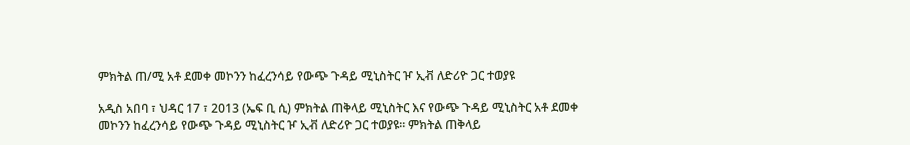ምክትል ጠ/ሚ አቶ ደመቀ መኮንን ከፈረንሳይ የውጭ ጉዳይ ሚኒስትር ዦ ኢቭ ለድሪዮ ጋር ተወያዩ

አዲስ አበባ ፣ ህዳር 17 ፣ 2013 (ኤፍ ቢ ሲ) ምክትል ጠቅላይ ሚኒስትር እና የውጭ ጉዳይ ሚኒስትር አቶ ደመቀ መኮንን ከፈረንሳይ የውጭ ጉዳይ ሚኒስትር ዦ ኢቭ ለድሪዮ ጋር ተወያዩ። ምክትል ጠቅላይ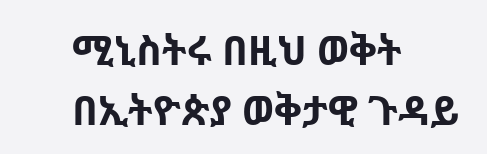ሚኒስትሩ በዚህ ወቅት በኢትዮጵያ ወቅታዊ ጉዳይ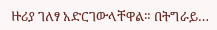ዙሪያ ገለፃ አድርገውላቸዋል። በትግራይ…